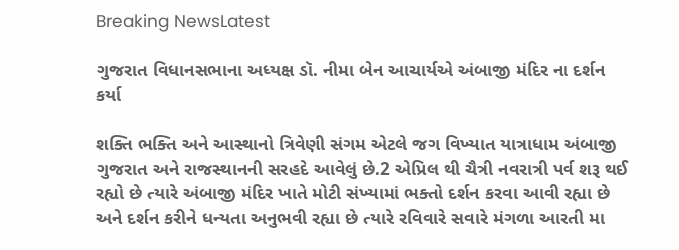Breaking NewsLatest

ગુજરાત વિધાનસભાના અધ્યક્ષ ડૉ. નીમા બેન આચાર્યએ અંબાજી મંદિર ના દર્શન કર્યા

શક્તિ ભક્તિ અને આસ્થાનો ત્રિવેણી સંગમ એટલે જગ વિખ્યાત યાત્રાધામ અંબાજી ગુજરાત અને રાજસ્થાનની સરહદે આવેલું છે.2 એપ્રિલ થી ચૈત્રી નવરાત્રી પર્વ શરૂ થઈ રહ્યો છે ત્યારે અંબાજી મંદિર ખાતે મોટી સંખ્યામાં ભક્તો દર્શન કરવા આવી રહ્યા છે અને દર્શન કરીને ધન્યતા અનુભવી રહ્યા છે ત્યારે રવિવારે સવારે મંગળા આરતી મા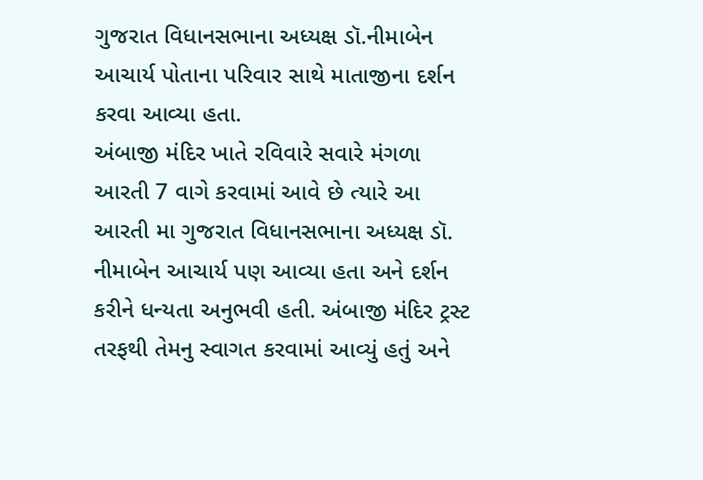ગુજરાત વિધાનસભાના અધ્યક્ષ ડૉ.નીમાબેન આચાર્ય પોતાના પરિવાર સાથે માતાજીના દર્શન કરવા આવ્યા હતા.
અંબાજી મંદિર ખાતે રવિવારે સવારે મંગળા આરતી 7 વાગે કરવામાં આવે છે ત્યારે આ આરતી મા ગુજરાત વિધાનસભાના અધ્યક્ષ ડૉ. નીમાબેન આચાર્ય પણ આવ્યા હતા અને દર્શન કરીને ધન્યતા અનુભવી હતી. અંબાજી મંદિર ટ્રસ્ટ તરફથી તેમનુ સ્વાગત કરવામાં આવ્યું હતું અને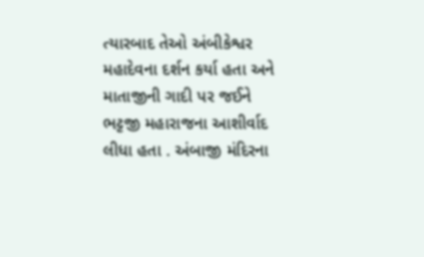ત્યારબાદ તેઓ અંબીકેશ્વર મહાદેવના દર્શન કર્યા હતા અને માતાજીની ગાદી પર જઈને ભટ્ટજી મહારાજના આશીર્વાદ લીધા હતા . અંબાજી મંદિરના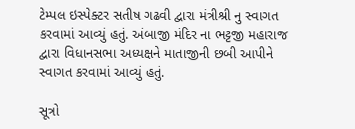ટેમ્પલ ઇસ્પેક્ટર સતીષ ગઢવી દ્વારા મંત્રીશ્રી નુ સ્વાગત કરવામાં આવ્યું હતું. અંબાજી મંદિર ના ભટ્ટજી મહારાજ દ્વારા વિધાનસભા અધ્યક્ષને માતાજીની છબી આપીને સ્વાગત કરવામાં આવ્યું હતું.

સૂત્રો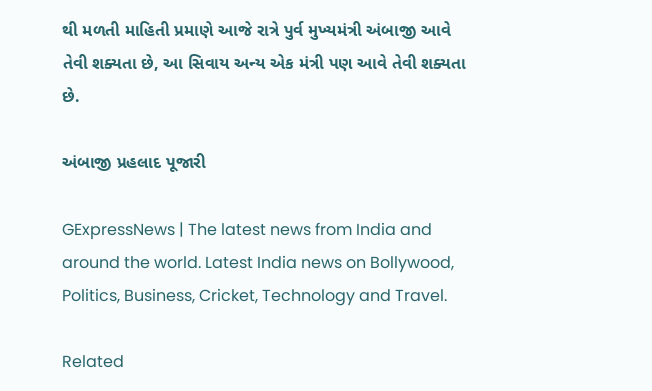થી મળતી માહિતી પ્રમાણે આજે રાત્રે પુર્વ મુખ્યમંત્રી અંબાજી આવે તેવી શક્યતા છે, આ સિવાય અન્ય એક મંત્રી પણ આવે તેવી શક્યતા છે.

અંબાજી પ્રહલાદ પૂજારી

GExpressNews | The latest news from India and around the world. Latest India news on Bollywood, Politics, Business, Cricket, Technology and Travel.

Related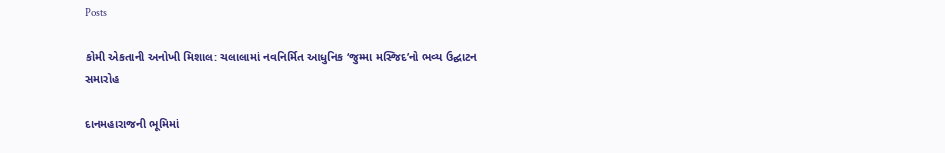Posts

કોમી એકતાની અનોખી મિશાલ: ચલાલામાં નવનિર્મિત આધુનિક ‘જુમ્મા મસ્જિદ’નો ભવ્ય ઉદ્ઘાટન સમારોહ

દાનમહારાજની ભૂમિમાં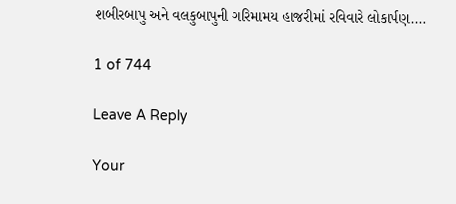શબીરબાપુ અને વલકુબાપુની ગરિમામય હાજરીમાં રવિવારે લોકાર્પણ.…

1 of 744

Leave A Reply

Your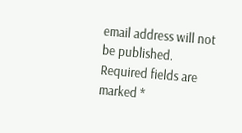email address will not be published. Required fields are marked *